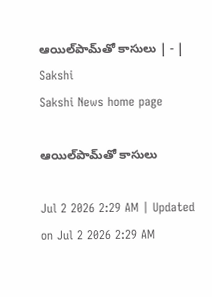ఆయిల్‌పామ్‌తో కాసులు | - | Sakshi
Sakshi News home page

ఆయిల్‌పామ్‌తో కాసులు

Jul 2 2026 2:29 AM | Updated on Jul 2 2026 2:29 AM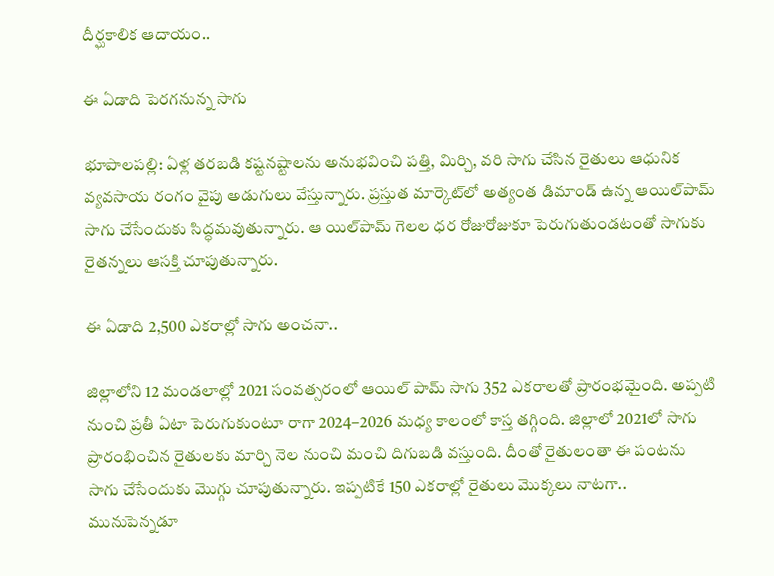దీర్ఘకాలిక ఆదాయం..

ఈ ఏడాది పెరగనున్న సాగు

భూపాలపల్లి: ఏళ్ల తరబడి కష్టనష్టాలను అనుభవించి పత్తి, మిర్చి, వరి సాగు చేసిన రైతులు ఆధునిక వ్యవసాయ రంగం వైపు అడుగులు వేస్తున్నారు. ప్రస్తుత మార్కెట్‌లో అత్యంత డిమాండ్‌ ఉన్న ఆయిల్‌పామ్‌ సాగు చేసేందుకు సిద్ధమవుతున్నారు. ఆ యిల్‌పామ్‌ గెలల ధర రోజురోజుకూ పెరుగుతుండటంతో సాగుకు రైతన్నలు ఆసక్తి చూపుతున్నారు.

ఈ ఏడాది 2,500 ఎకరాల్లో సాగు అంచనా..

జిల్లాలోని 12 మండలాల్లో 2021 సంవత్సరంలో ఆయిల్‌ పామ్‌ సాగు 352 ఎకరాలతో ప్రారంభమైంది. అప్పటి నుంచి ప్రతీ ఏటా పెరుగుకుంటూ రాగా 2024–2026 మధ్య కాలంలో కాస్త తగ్గింది. జిల్లాలో 2021లో సాగు ప్రారంభించిన రైతులకు మార్చి నెల నుంచి మంచి దిగుబడి వస్తుంది. దీంతో రైతులంతా ఈ పంటను సాగు చేసేందుకు మొగ్గు చూపుతున్నారు. ఇప్పటికే 150 ఎకరాల్లో రైతులు మొక్కలు నాటగా.. మునుపెన్నడూ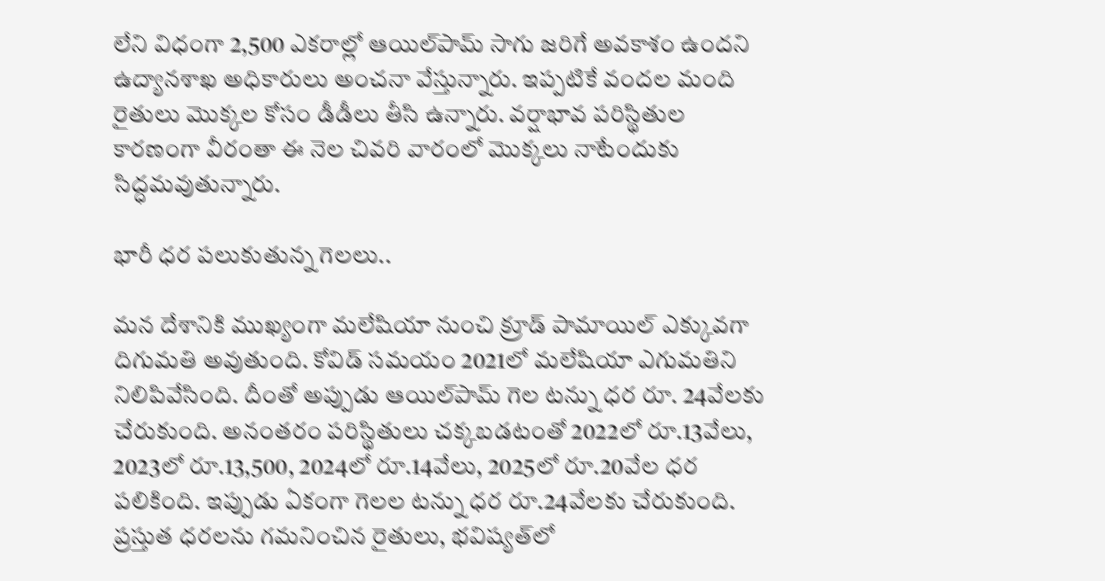లేని విధంగా 2,500 ఎకరాల్లో ఆయిల్‌పామ్‌ సాగు జరిగే అవకాశం ఉందని ఉద్యానశాఖ అధికారులు అంచనా వేస్తున్నారు. ఇప్పటికే వందల మంది రైతులు మొక్కల కోసం డీడీలు తీసి ఉన్నారు. వర్షాభావ పరిస్థితుల కారణంగా వీరంతా ఈ నెల చివరి వారంలో మొక్కలు నాటేందుకు సిద్ధమవుతున్నారు.

భారీ ధర పలుకుతున్న గెలలు..

మన దేశానికి ముఖ్యంగా మలేషియా నుంచి క్రూడ్‌ పామాయిల్‌ ఎక్కువగా దిగుమతి అవుతుంది. కోవిడ్‌ సమయం 2021లో మలేషియా ఎగుమతిని నిలిపివేసింది. దీంతో అప్పుడు ఆయిల్‌పామ్‌ గెల టన్ను ధర రూ. 24వేలకు చేరుకుంది. అనంతరం పరిస్థితులు చక్కబడటంతో 2022లో రూ.13వేలు, 2023లో రూ.13,500, 2024లో రూ.14వేలు, 2025లో రూ.20వేల ధర పలికింది. ఇప్పుడు ఏకంగా గెలల టన్ను ధర రూ.24వేలకు చేరుకుంది. ప్రస్తుత ధరలను గమనించిన రైతులు, భవిష్యత్‌లో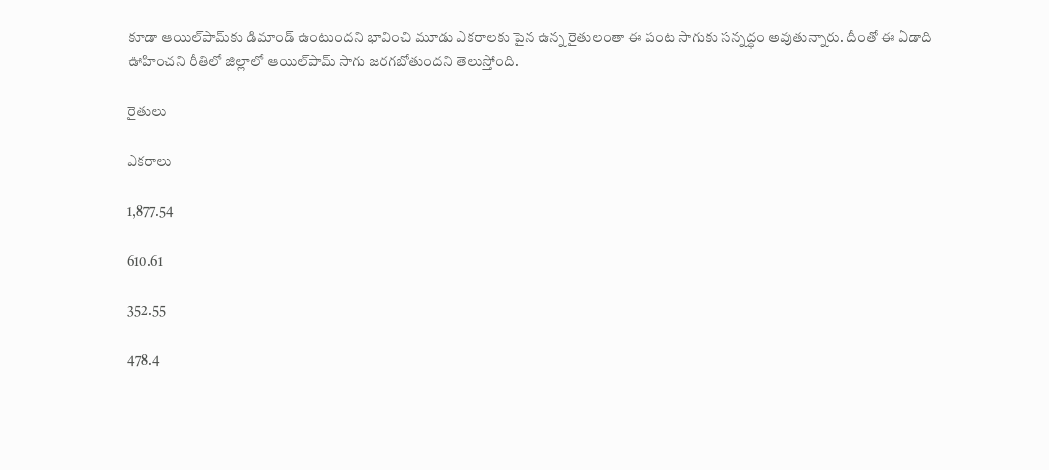కూడా ఆయిల్‌పామ్‌కు డిమాండ్‌ ఉంటుందని భావించి మూడు ఎకరాలకు పైన ఉన్న రైతులంతా ఈ పంట సాగుకు సన్నద్ధం అవుతున్నారు. దీంతో ఈ ఏడాది ఊహించని రీతిలో జిల్లాలో ఆయిల్‌పామ్‌ సాగు జరగబోతుందని తెలుస్తోంది.

రైతులు

ఎకరాలు

1,877.54

610.61

352.55

478.4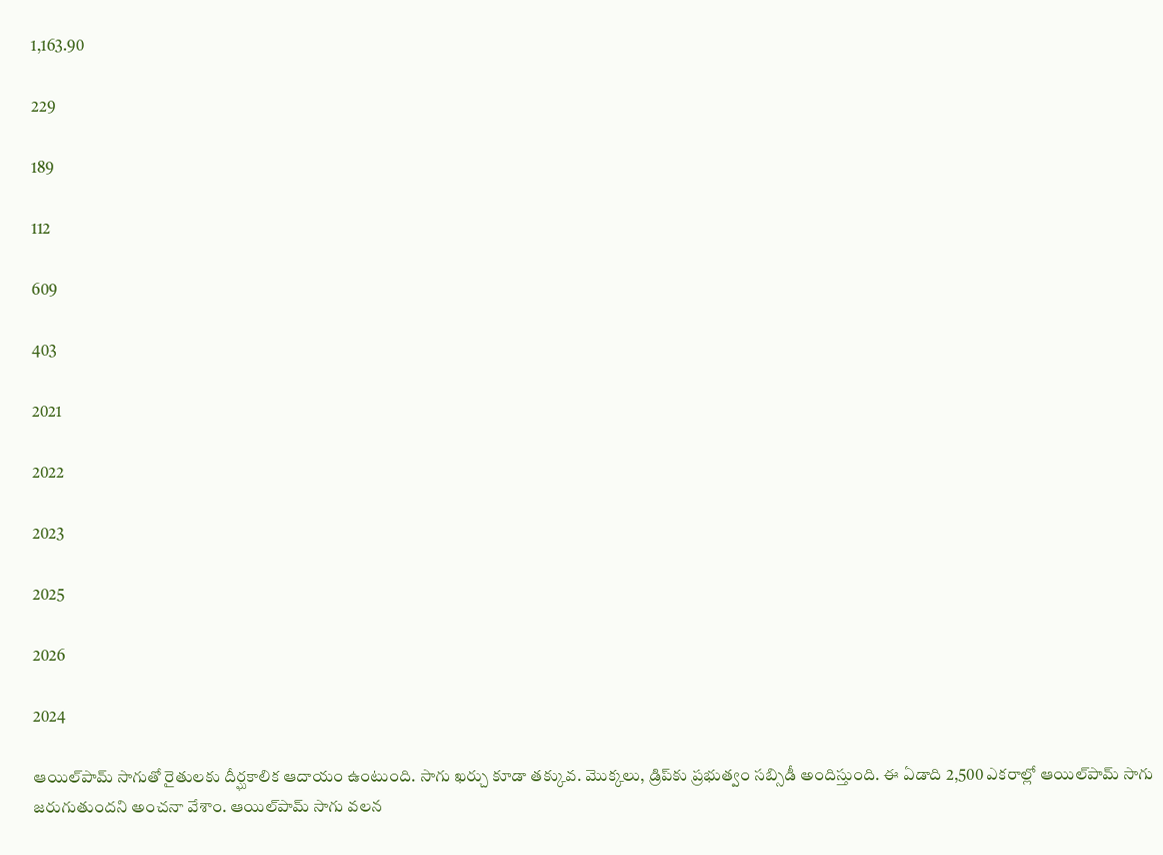1,163.90

229

189

112

609

403

2021

2022

2023

2025

2026

2024

ఆయిల్‌పామ్‌ సాగుతో రైతులకు దీర్ఘకాలిక ఆదాయం ఉంటుంది. సాగు ఖర్చు కూడా తక్కువ. మొక్కలు, డ్రిప్‌కు ప్రభుత్వం సబ్సిడీ అందిస్తుంది. ఈ ఏడాది 2,500 ఎకరాల్లో ఆయిల్‌పామ్‌ సాగు జరుగుతుందని అంచనా వేశాం. ఆయిల్‌పామ్‌ సాగు వలన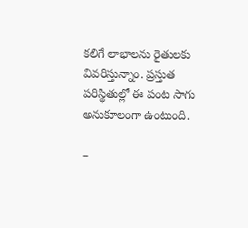కలిగే లాభాలను రైతులకు వివరిస్తున్నాం. ప్రస్తుత పరిస్థితుల్లో ఈ పంట సాగు అనుకూలంగా ఉంటుంది.

–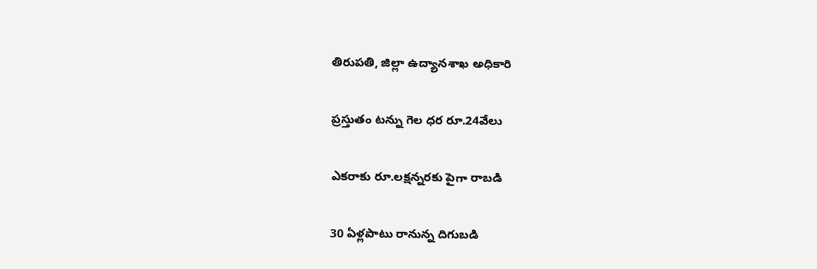తిరుపతి, జిల్లా ఉద్యానశాఖ అధికారి

ప్రస్తుతం టన్ను గెల ధర రూ.24వేలు

ఎకరాకు రూ.లక్షన్నరకు పైగా రాబడి

30 ఏళ్లపాటు రానున్న దిగుబడి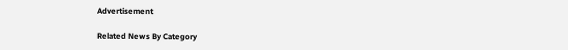Advertisement

Related News By Category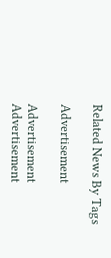Related News By Tags

Advertisement

Advertisement
Advertisement